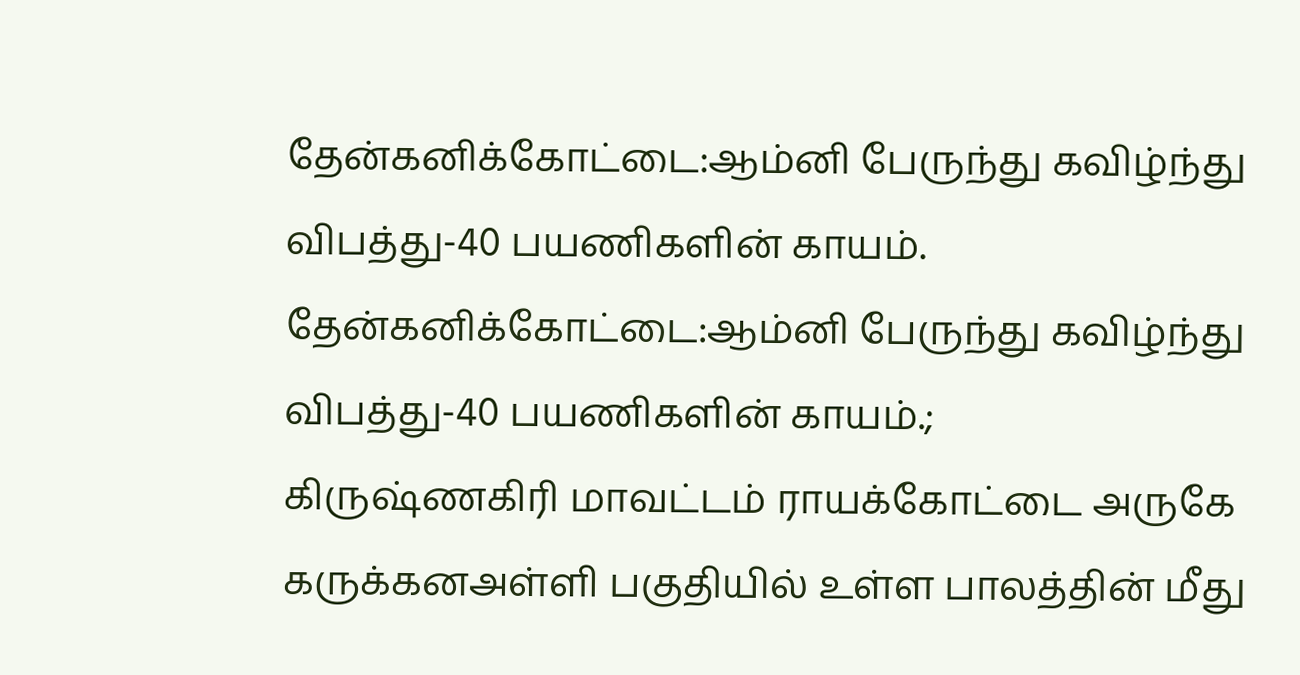தேன்கனிக்கோட்டை:ஆம்னி பேருந்து கவிழ்ந்து விபத்து-40 பயணிகளின் காயம்.
தேன்கனிக்கோட்டை:ஆம்னி பேருந்து கவிழ்ந்து விபத்து-40 பயணிகளின் காயம்.;
கிருஷ்ணகிரி மாவட்டம் ராயக்கோட்டை அருகே கருக்கனஅள்ளி பகுதியில் உள்ள பாலத்தின் மீது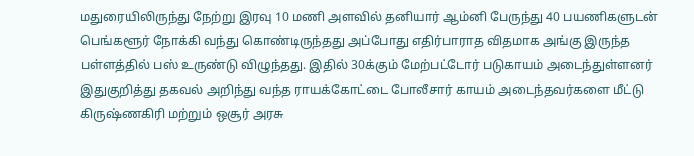மதுரையிலிருந்து நேற்று இரவு 10 மணி அளவில் தனியார் ஆம்னி பேருந்து 40 பயணிகளுடன் பெங்களூர் நோக்கி வந்து கொண்டிருந்தது அப்போது எதிர்பாராத விதமாக அங்கு இருந்த பள்ளத்தில் பஸ் உருண்டு விழுந்தது. இதில் 30க்கும் மேற்பட்டோர் படுகாயம் அடைந்துள்ளனர் இதுகுறித்து தகவல் அறிந்து வந்த ராயக்கோட்டை போலீசார் காயம் அடைந்தவர்களை மீட்டு கிருஷ்ணகிரி மற்றும் ஒசூர் அரசு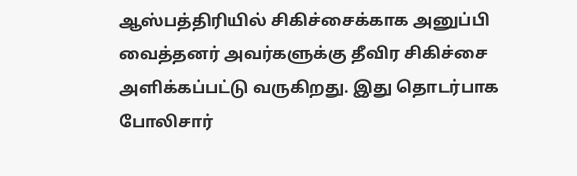ஆஸ்பத்திரியில் சிகிச்சைக்காக அனுப்பி வைத்தனர் அவர்களுக்கு தீவிர சிகிச்சை அளிக்கப்பட்டு வருகிறது. இது தொடர்பாக போலிசார்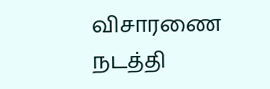விசாரணை நடத்தி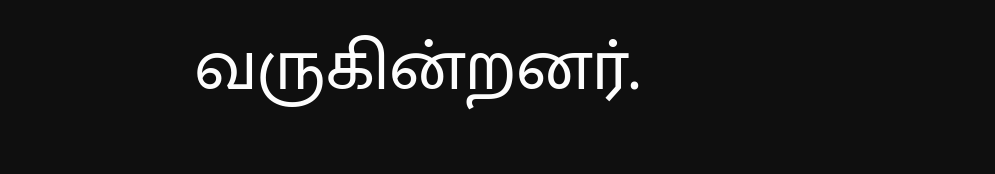வருகின்றனர்.